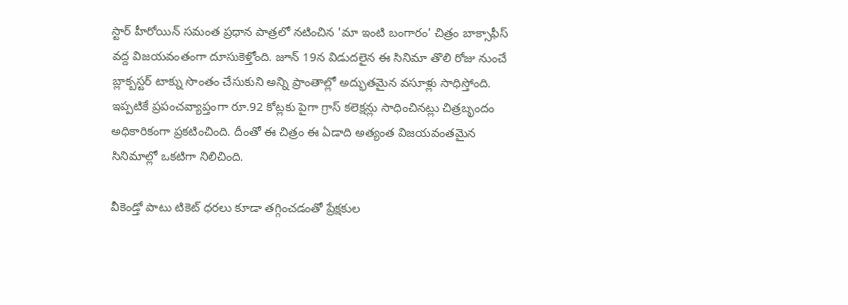స్టార్ హీరోయిన్ సమంత ప్రధాన పాత్రలో నటించిన 'మా ఇంటి బంగారం' చిత్రం బాక్సాఫీస్ వద్ద విజయవంతంగా దూసుకెళ్తోంది. జూన్ 19న విడుదలైన ఈ సినిమా తొలి రోజు నుంచే బ్లాక్బస్టర్ టాక్ను సొంతం చేసుకుని అన్ని ప్రాంతాల్లో అద్భుతమైన వసూళ్లు సాధిస్తోంది. ఇప్పటికే ప్రపంచవ్యాప్తంగా రూ.92 కోట్లకు పైగా గ్రాస్ కలెక్షన్లు సాధించినట్లు చిత్రబృందం అధికారికంగా ప్రకటించింది. దీంతో ఈ చిత్రం ఈ ఏడాది అత్యంత విజయవంతమైన సినిమాల్లో ఒకటిగా నిలిచింది.

వీకెండ్తో పాటు టికెట్ ధరలు కూడా తగ్గించడంతో ప్రేక్షకుల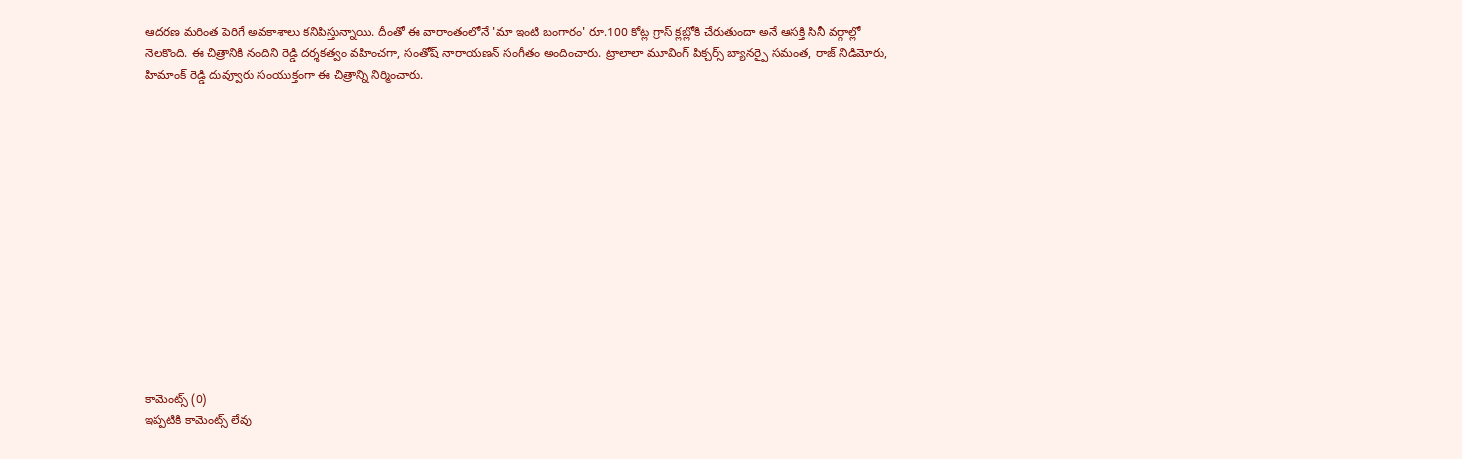ఆదరణ మరింత పెరిగే అవకాశాలు కనిపిస్తున్నాయి. దీంతో ఈ వారాంతంలోనే 'మా ఇంటి బంగారం' రూ.100 కోట్ల గ్రాస్ క్లబ్లోకి చేరుతుందా అనే ఆసక్తి సినీ వర్గాల్లో నెలకొంది. ఈ చిత్రానికి నందిని రెడ్డి దర్శకత్వం వహించగా, సంతోష్ నారాయణన్ సంగీతం అందించారు. ట్రాలాలా మూవింగ్ పిక్చర్స్ బ్యానర్పై సమంత, రాజ్ నిడిమోరు, హిమాంక్ రెడ్డి దువ్వూరు సంయుక్తంగా ఈ చిత్రాన్ని నిర్మించారు.














కామెంట్స్ (0)
ఇప్పటికి కామెంట్స్ లేవు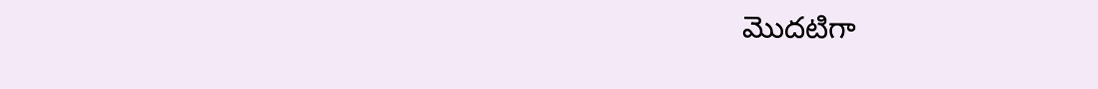మొదటిగా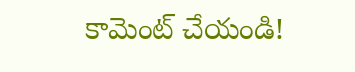కామెంట్ చేయండి!